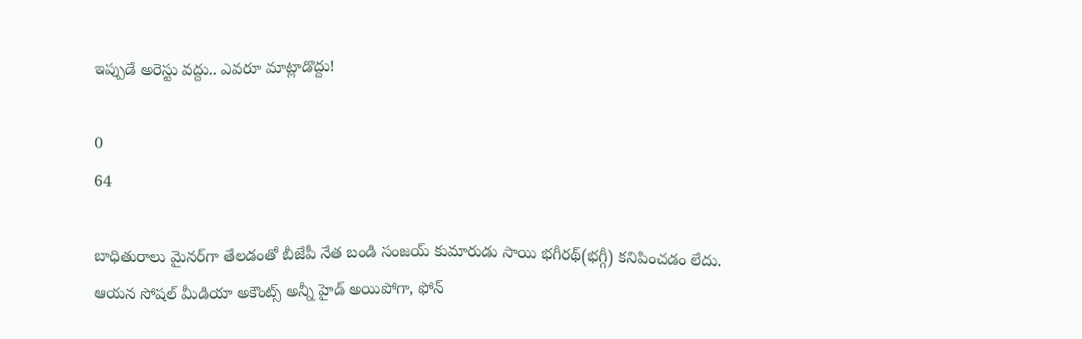ఇప్పుడే అరెస్టు వద్దు.. ఎవరూ మాట్లాడొద్దు!

0
64

బాధితురాలు మైనర్‌గా తేలడంతో బీజేపీ నేత బండి సంజయ్‌ కుమారుడు సాయి భగీరథ్‌(భగ్గీ) కనిపించడం లేదు. ఆయన సోషల్‌ మీడియా అకౌంట్స్‌ అన్నీ హైడ్‌ అయిపోగా, ఫోన్‌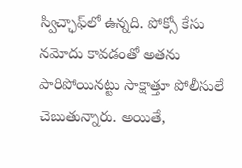స్విచ్ఛాఫ్‌లో ఉన్నది. పోక్సో కేసు నమోదు కావడంతో అతను పారిపోయినట్టు సాక్షాత్తూ పోలీసులే చెబుతున్నారు. అయితే,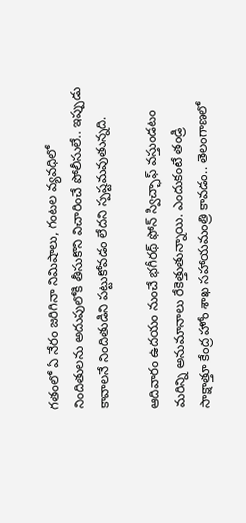గతంలో ఏ నేరం జరిగినా నిమిషాలు, గంటల వ్యవధిలో నిందితులను అదుపులోకి తీసుకొని విచారించే పోలీసులే.. ఇప్పుడు కావాలనే నిందితుడిని పట్టుకోవడం లేదని స్పష్టమవుతున్నది.

ఆదివారం ఉదయం నుంచే భగీరథ్‌ ఫోన్‌ స్విచ్ఛాఫ్‌ వస్తుండటం మరిన్ని అనుమానాలు రేకెత్తుతున్నాయి. ఎందుకంటే తండ్రి సాక్షాత్తూ కేంద్ర హోం శాఖ సహాయమంత్రి కావడం.. తెలంగాణలో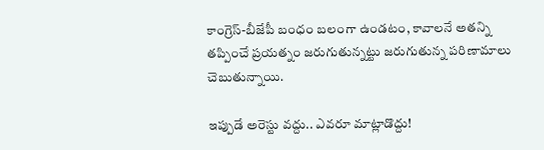కాంగ్రెస్‌-బీజేపీ బంధం బలంగా ఉండటం, కావాలనే అతన్ని తప్పించే ప్రయత్నం జరుగుతున్నట్టు జరుగుతున్న పరిణామాలు చెబుతున్నాయి.

ఇప్పుడే అరెస్టు వద్దు.. ఎవరూ మాట్లాడొద్దు!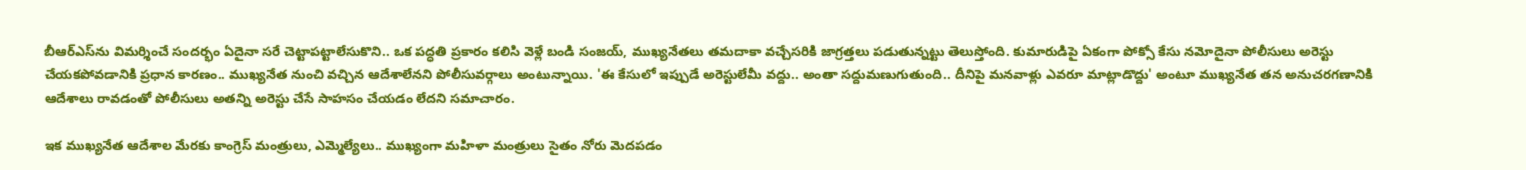బీఆర్‌ఎస్‌ను విమర్శించే సందర్భం ఏదైనా సరే చెట్టాపట్టాలేసుకొని.. ఒక పద్ధతి ప్రకారం కలిసి వెళ్లే బండి సంజయ్‌, ముఖ్యనేతలు తమదాకా వచ్చేసరికి జాగ్రత్తలు పడుతున్నట్టు తెలుస్తోంది. కుమారుడిపై ఏకంగా పోక్సో కేసు నమోదైనా పోలీసులు అరెస్టు చేయకపోవడానికి ప్రధాన కారణం.. ముఖ్యనేత నుంచి వచ్చిన ఆదేశాలేనని పోలీసువర్గాలు అంటున్నాయి. 'ఈ కేసులో ఇప్పుడే అరెస్టులేమీ వద్దు.. అంతా సద్దుమణుగుతుంది.. దీనిపై మనవాళ్లు ఎవరూ మాట్లాడొద్దు' అంటూ ముఖ్యనేత తన అనుచరగణానికి ఆదేశాలు రావడంతో పోలీసులు అతన్ని అరెస్టు చేసే సాహసం చేయడం లేదని సమాచారం.

ఇక ముఖ్యనేత ఆదేశాల మేరకు కాంగ్రెస్‌ మంత్రులు, ఎమ్మెల్యేలు.. ముఖ్యంగా మహిళా మంత్రులు సైతం నోరు మెదపడం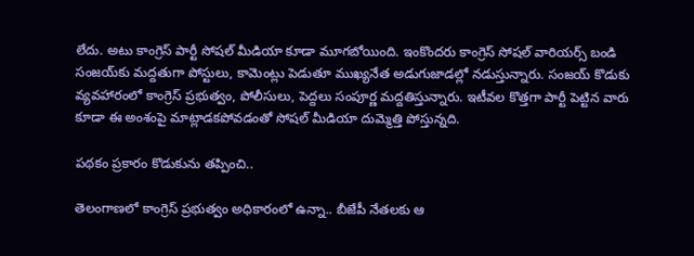లేదు. అటు కాంగ్రెస్‌ పార్టీ సోషల్‌ మీడియా కూడా మూగబోయింది. ఇంకొందరు కాంగ్రెస్‌ సోషల్‌ వారియర్స్‌ బండి సంజయ్‌కు మద్దతుగా పోస్టులు, కామెంట్లు పెడుతూ ముఖ్యనేత అడుగుజాడల్లో నడుస్తున్నారు. సంజయ్‌ కొడుకు వ్యవహారంలో కాంగ్రెస్‌ ప్రభుత్వం, పోలీసులు, పెద్దలు సంపూర్ణ మద్దతిస్తున్నారు. ఇటీవల కొత్తగా పార్టీ పెట్టిన వారు కూడా ఈ అంశంపై మాట్లాడకపోవడంతో సోషల్‌ మీడియా దుమ్మెత్తి పోస్తున్నది.

పథకం ప్రకారం కొడుకును తప్పించి..

తెలంగాణలో కాంగ్రెస్‌ ప్రభుత్వం అధికారంలో ఉన్నా.. బీజేపీ నేతలకు ఆ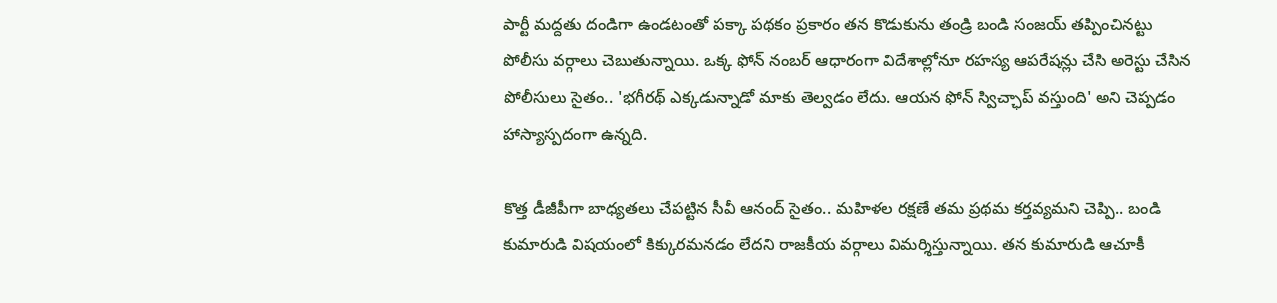పార్టీ మద్దతు దండిగా ఉండటంతో పక్కా పథకం ప్రకారం తన కొడుకును తండ్రి బండి సంజయ్‌ తప్పించినట్టు పోలీసు వర్గాలు చెబుతున్నాయి. ఒక్క ఫోన్‌ నంబర్‌ ఆధారంగా విదేశాల్లోనూ రహస్య ఆపరేషన్లు చేసి అరెస్టు చేసిన పోలీసులు సైతం.. 'భగీరథ్‌ ఎక్కడున్నాడో మాకు తెల్వడం లేదు. ఆయన ఫోన్‌ స్విచ్ఛాప్‌ వస్తుంది' అని చెప్పడం హాస్యాస్పదంగా ఉన్నది.

కొత్త డీజీపీగా బాధ్యతలు చేపట్టిన సీవీ ఆనంద్‌ సైతం.. మహిళల రక్షణే తమ ప్రథమ కర్తవ్యమని చెప్పి.. బండి కుమారుడి విషయంలో కిక్కురమనడం లేదని రాజకీయ వర్గాలు విమర్శిస్తున్నాయి. తన కుమారుడి ఆచూకీ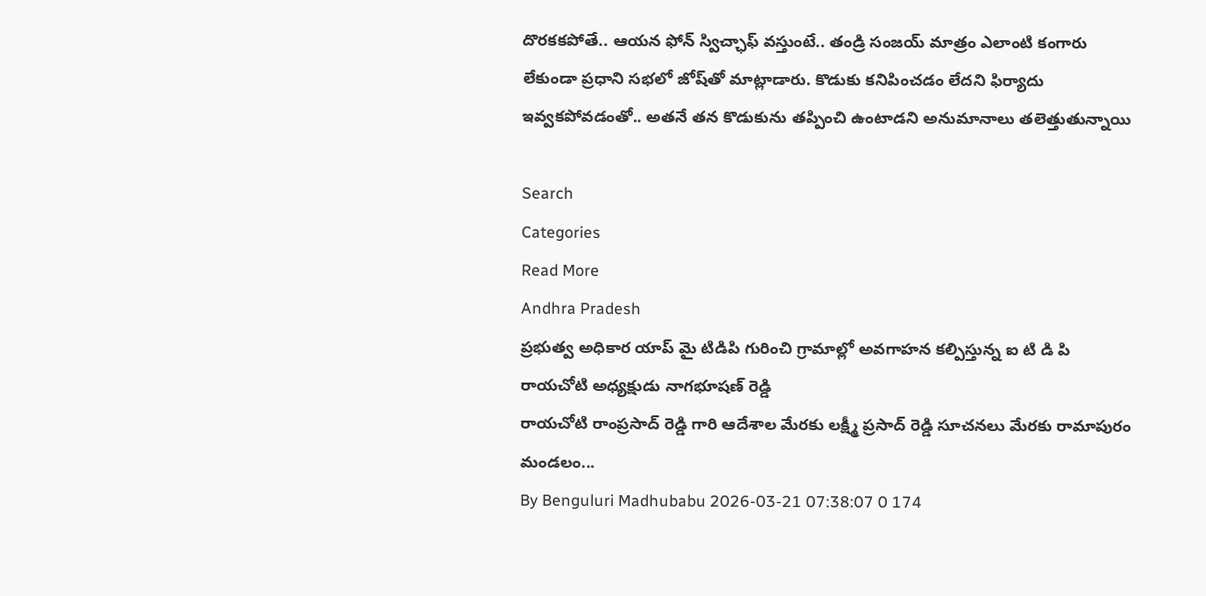దొరకకపోతే.. ఆయన ఫోన్‌ స్విచ్ఛాఫ్‌ వస్తుంటే.. తండ్రి సంజయ్‌ మాత్రం ఎలాంటి కంగారు లేకుండా ప్రధాని సభలో జోష్‌తో మాట్లాడారు. కొడుకు కనిపించడం లేదని ఫిర్యాదు ఇవ్వకపోవడంతో.. అతనే తన కొడుకును తప్పించి ఉంటాడని అనుమానాలు తలెత్తుతున్నాయి

Search
Categories
Read More
Andhra Pradesh
ప్రభుత్వ అధికార యాప్ మై టిడిపి గురించి గ్రామాల్లో అవగాహన కల్పిస్తున్న ఐ టి డి పి రాయచోటి అధ్యక్షుడు నాగభూషణ్ రెడ్డి
రాయచోటి రాంప్రసాద్ రెడ్డి గారి ఆదేశాల మేరకు లక్ష్మీ ప్రసాద్ రెడ్డి సూచనలు మేరకు రామాపురం మండలం...
By Benguluri Madhubabu 2026-03-21 07:38:07 0 174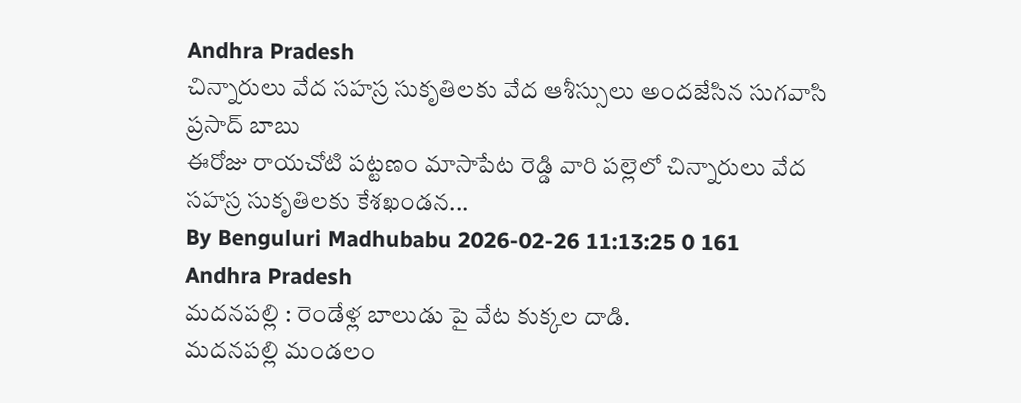Andhra Pradesh
చిన్నారులు వేద సహస్ర సుకృతిలకు వేద ఆశీస్సులు అందజేసిన సుగవాసి ప్రసాద్ బాబు
ఈరోజు రాయచోటి పట్టణం మాసాపేట రెడ్డి వారి పల్లెలో చిన్నారులు వేద సహస్ర సుకృతిలకు కేశఖండన...
By Benguluri Madhubabu 2026-02-26 11:13:25 0 161
Andhra Pradesh
మదనపల్లి : రెండేళ్ల బాలుడు పై వేట కుక్కల దాడి.
మదనపల్లి మండలం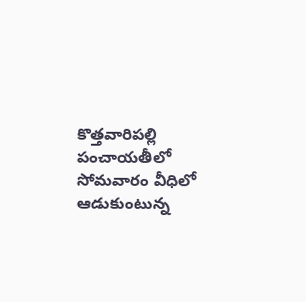కొత్తవారిపల్లి పంచాయతీలో సోమవారం వీధిలో ఆడుకుంటున్న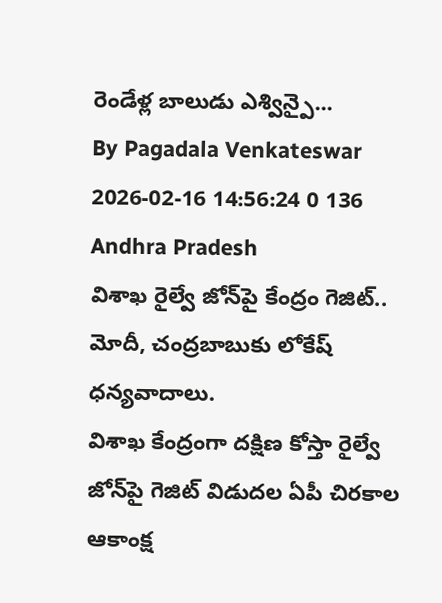రెండేళ్ల బాలుడు ఎశ్విన్పై...
By Pagadala Venkateswar 2026-02-16 14:56:24 0 136
Andhra Pradesh
విశాఖ రైల్వే జోన్‌పై కేంద్రం గెజిట్.. మోదీ, చంద్రబాబుకు లోకేష్ ధన్యవాదాలు.
విశాఖ కేంద్రంగా దక్షిణ కోస్తా రైల్వే జోన్‌పై గెజిట్ విడుదల ఏపీ చిరకాల ఆకాంక్ష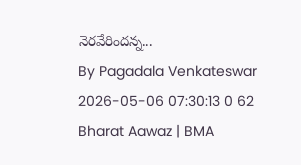నెరవేరిందన్న...
By Pagadala Venkateswar 2026-05-06 07:30:13 0 62
Bharat Aawaz | BMA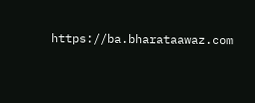https://ba.bharataawaz.com